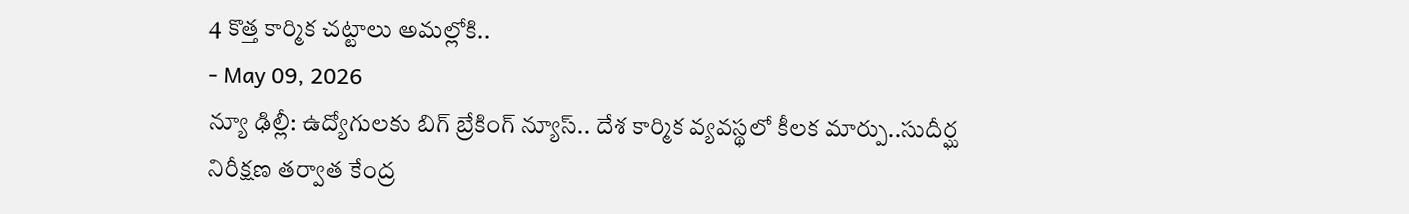4 కొత్త కార్మిక చట్టాలు అమల్లోకి..
- May 09, 2026
న్యూ ఢిల్లీ: ఉద్యోగులకు బిగ్ బ్రేకింగ్ న్యూస్.. దేశ కార్మిక వ్యవస్థలో కీలక మార్పు..సుదీర్ఘ నిరీక్షణ తర్వాత కేంద్ర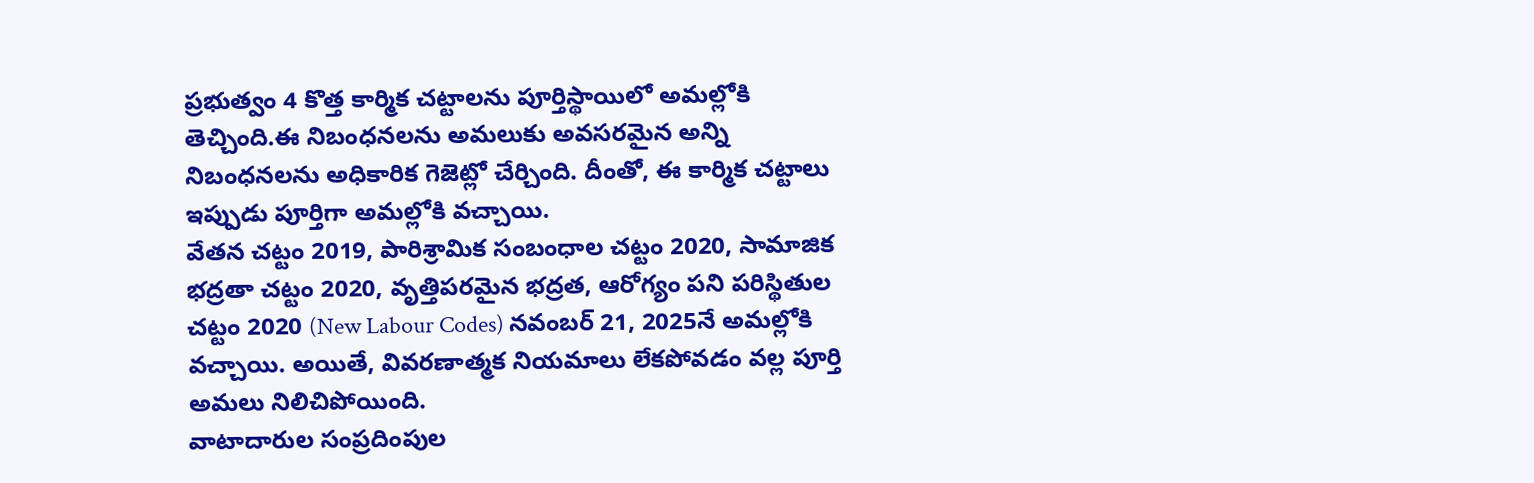ప్రభుత్వం 4 కొత్త కార్మిక చట్టాలను పూర్తిస్థాయిలో అమల్లోకి తెచ్చింది.ఈ నిబంధనలను అమలుకు అవసరమైన అన్ని నిబంధనలను అధికారిక గెజెట్లో చేర్చింది. దీంతో, ఈ కార్మిక చట్టాలు ఇప్పుడు పూర్తిగా అమల్లోకి వచ్చాయి.
వేతన చట్టం 2019, పారిశ్రామిక సంబంధాల చట్టం 2020, సామాజిక భద్రతా చట్టం 2020, వృత్తిపరమైన భద్రత, ఆరోగ్యం పని పరిస్థితుల చట్టం 2020 (New Labour Codes) నవంబర్ 21, 2025నే అమల్లోకి వచ్చాయి. అయితే, వివరణాత్మక నియమాలు లేకపోవడం వల్ల పూర్తి అమలు నిలిచిపోయింది.
వాటాదారుల సంప్రదింపుల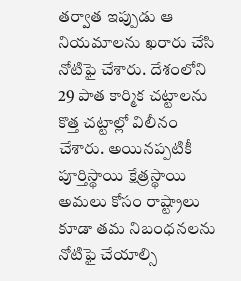తర్వాత ఇప్పుడు ఆ నియమాలను ఖరారు చేసి నోటిఫై చేశారు. దేశంలోని 29 పాత కార్మిక చట్టాలను కొత్త చట్టాల్లో విలీనం చేశారు. అయినప్పటికీ పూర్తిస్థాయి క్షేత్రస్థాయి అమలు కోసం రాష్ట్రాలు కూడా తమ నిబంధనలను నోటిఫై చేయాల్సి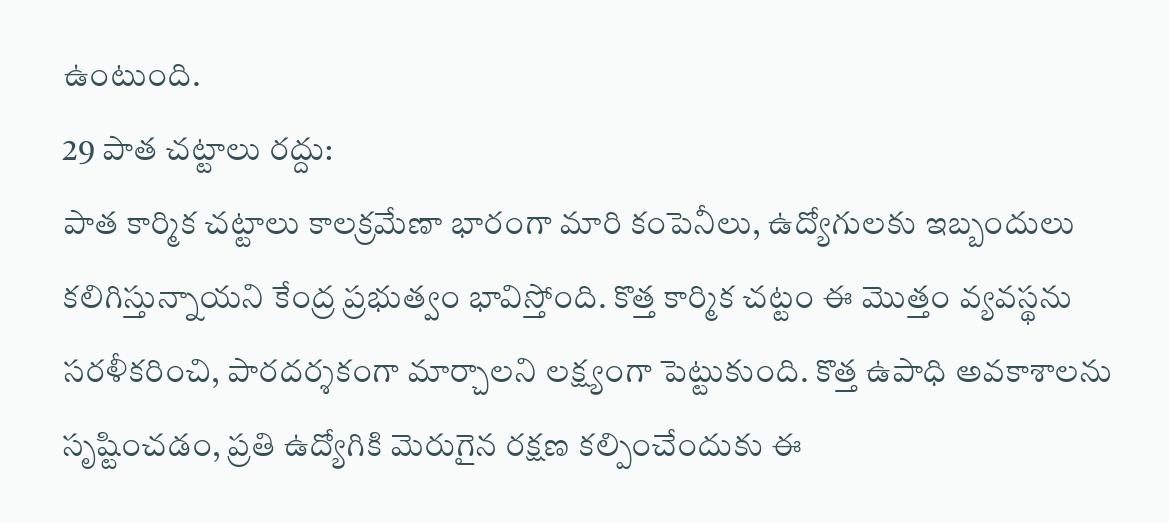ఉంటుంది.
29 పాత చట్టాలు రద్దు:
పాత కార్మిక చట్టాలు కాలక్రమేణా భారంగా మారి కంపెనీలు, ఉద్యోగులకు ఇబ్బందులు కలిగిస్తున్నాయని కేంద్ర ప్రభుత్వం భావిస్తోంది. కొత్త కార్మిక చట్టం ఈ మొత్తం వ్యవస్థను సరళీకరించి, పారదర్శకంగా మార్చాలని లక్ష్యంగా పెట్టుకుంది. కొత్త ఉపాధి అవకాశాలను సృష్టించడం, ప్రతి ఉద్యోగికి మెరుగైన రక్షణ కల్పించేందుకు ఈ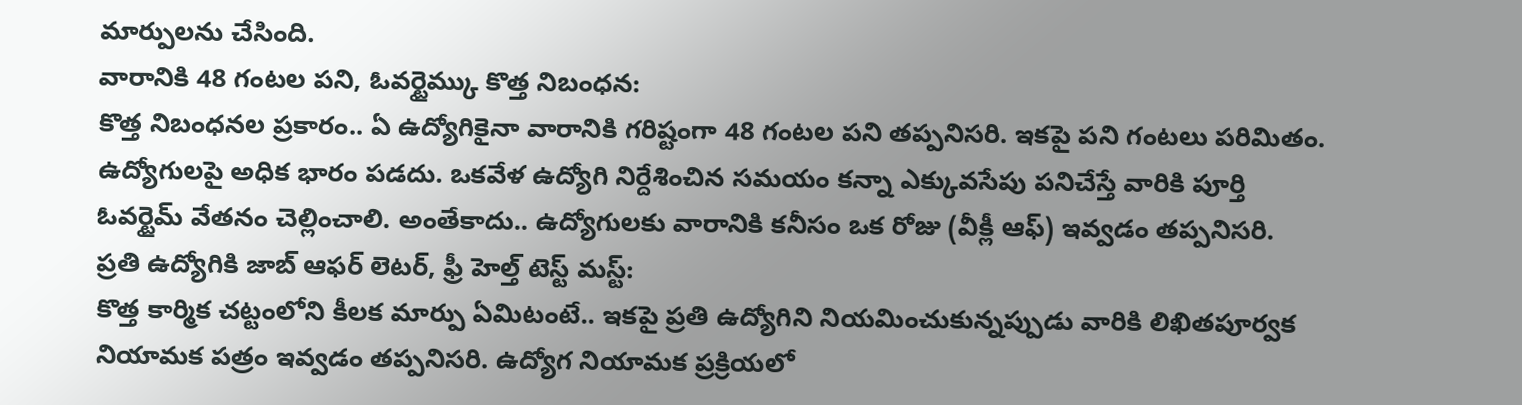మార్పులను చేసింది.
వారానికి 48 గంటల పని, ఓవర్టైమ్కు కొత్త నిబంధన:
కొత్త నిబంధనల ప్రకారం.. ఏ ఉద్యోగికైనా వారానికి గరిష్టంగా 48 గంటల పని తప్పనిసరి. ఇకపై పని గంటలు పరిమితం. ఉద్యోగులపై అధిక భారం పడదు. ఒకవేళ ఉద్యోగి నిర్దేశించిన సమయం కన్నా ఎక్కువసేపు పనిచేస్తే వారికి పూర్తి ఓవర్టైమ్ వేతనం చెల్లించాలి. అంతేకాదు.. ఉద్యోగులకు వారానికి కనీసం ఒక రోజు (వీక్లీ ఆఫ్) ఇవ్వడం తప్పనిసరి.
ప్రతి ఉద్యోగికి జాబ్ ఆఫర్ లెటర్, ఫ్రీ హెల్త్ టెస్ట్ మస్ట్:
కొత్త కార్మిక చట్టంలోని కీలక మార్పు ఏమిటంటే.. ఇకపై ప్రతి ఉద్యోగిని నియమించుకున్నప్పుడు వారికి లిఖితపూర్వక నియామక పత్రం ఇవ్వడం తప్పనిసరి. ఉద్యోగ నియామక ప్రక్రియలో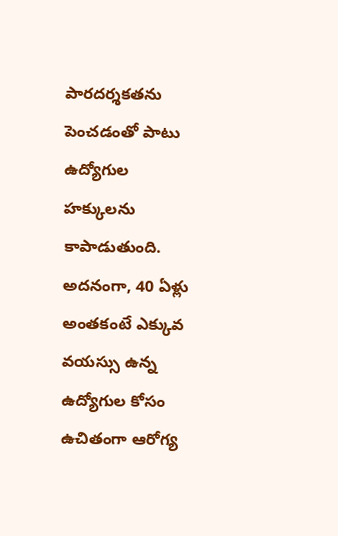పారదర్శకతను పెంచడంతో పాటు ఉద్యోగుల హక్కులను కాపాడుతుంది. అదనంగా, 40 ఏళ్లు అంతకంటే ఎక్కువ వయస్సు ఉన్న ఉద్యోగుల కోసం ఉచితంగా ఆరోగ్య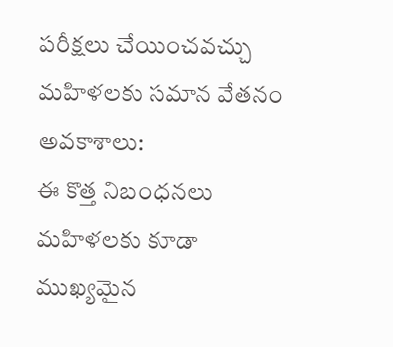పరీక్షలు చేయించవచ్చు
మహిళలకు సమాన వేతనం అవకాశాలు:
ఈ కొత్త నిబంధనలు మహిళలకు కూడా ముఖ్యమైన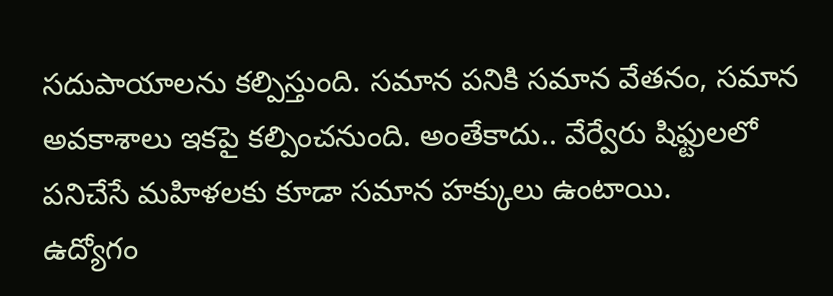సదుపాయాలను కల్పిస్తుంది. సమాన పనికి సమాన వేతనం, సమాన అవకాశాలు ఇకపై కల్పించనుంది. అంతేకాదు.. వేర్వేరు షిఫ్టులలో పనిచేసే మహిళలకు కూడా సమాన హక్కులు ఉంటాయి.
ఉద్యోగం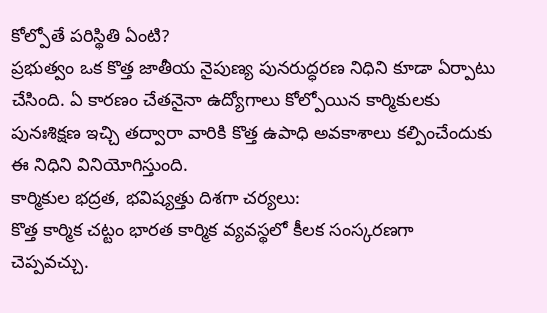కోల్పోతే పరిస్థితి ఏంటి?
ప్రభుత్వం ఒక కొత్త జాతీయ నైపుణ్య పునరుద్ధరణ నిధిని కూడా ఏర్పాటు చేసింది. ఏ కారణం చేతనైనా ఉద్యోగాలు కోల్పోయిన కార్మికులకు పునఃశిక్షణ ఇచ్చి తద్వారా వారికి కొత్త ఉపాధి అవకాశాలు కల్పించేందుకు ఈ నిధిని వినియోగిస్తుంది.
కార్మికుల భద్రత, భవిష్యత్తు దిశగా చర్యలు:
కొత్త కార్మిక చట్టం భారత కార్మిక వ్యవస్థలో కీలక సంస్కరణగా చెప్పవచ్చు.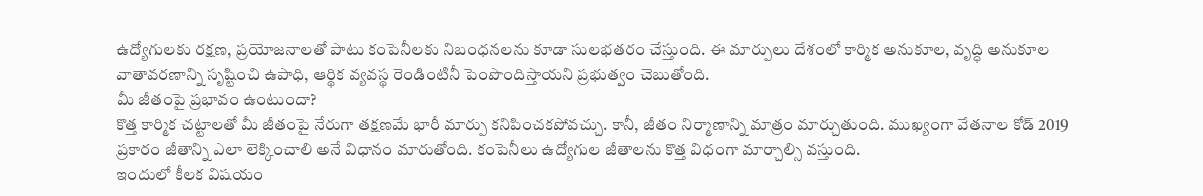ఉద్యోగులకు రక్షణ, ప్రయోజనాలతో పాటు కంపెనీలకు నిబంధనలను కూడా సులభతరం చేస్తుంది. ఈ మార్పులు దేశంలో కార్మిక అనుకూల, వృద్ధి అనుకూల వాతావరణాన్ని సృష్టించి ఉపాధి, ఆర్థిక వ్యవస్థ రెండింటినీ పెంపొందిస్తాయని ప్రభుత్వం చెబుతోంది.
మీ జీతంపై ప్రభావం ఉంటుందా?
కొత్త కార్మిక చట్టాలతో మీ జీతంపై నేరుగా తక్షణమే భారీ మార్పు కనిపించకపోవచ్చు. కానీ, జీతం నిర్మాణాన్ని మాత్రం మార్చుతుంది. ముఖ్యంగా వేతనాల కోడ్ 2019 ప్రకారం జీతాన్ని ఎలా లెక్కించాలి అనే విధానం మారుతోంది. కంపెనీలు ఉద్యోగుల జీతాలను కొత్త విధంగా మార్చాల్సి వస్తుంది.
ఇందులో కీలక విషయం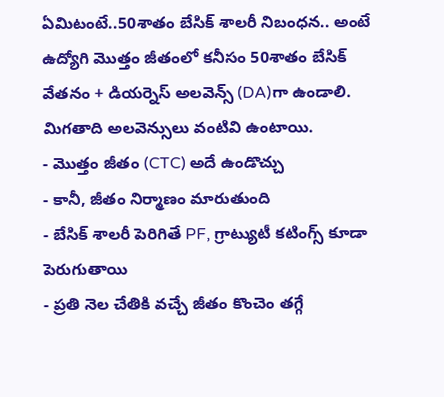ఏమిటంటే..50శాతం బేసిక్ శాలరీ నిబంధన.. అంటే ఉద్యోగి మొత్తం జీతంలో కనీసం 50శాతం బేసిక్ వేతనం + డియర్నెస్ అలవెన్స్ (DA)గా ఉండాలి. మిగతాది అలవెన్సులు వంటివి ఉంటాయి.
- మొత్తం జీతం (CTC) అదే ఉండొచ్చు
- కానీ, జీతం నిర్మాణం మారుతుంది
- బేసిక్ శాలరీ పెరిగితే PF, గ్రాట్యుటీ కటింగ్స్ కూడా పెరుగుతాయి
- ప్రతి నెల చేతికి వచ్చే జీతం కొంచెం తగ్గే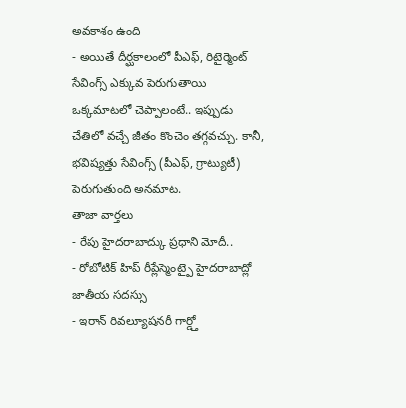అవకాశం ఉంది
- అయితే దీర్ఘకాలంలో పీఎఫ్, రిటైర్మెంట్ సేవింగ్స్ ఎక్కువ పెరుగుతాయి
ఒక్కమాటలో చెప్పాలంటే.. ఇప్పుడు చేతిలో వచ్చే జీతం కొంచెం తగ్గవచ్చు. కానీ, భవిష్యత్తు సేవింగ్స్ (పీఎఫ్, గ్రాట్యుటీ) పెరుగుతుంది అనమాట.
తాజా వార్తలు
- రేపు హైదరాబాద్కు ప్రధాని మోదీ..
- రోబోటిక్ హిప్ రీప్లేస్మెంట్పై హైదరాబాద్లో జాతీయ సదస్సు
- ఇరాన్ రివల్యూషనరీ గార్డ్తో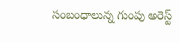సంబంధాలున్న గుంపు అరెస్ట్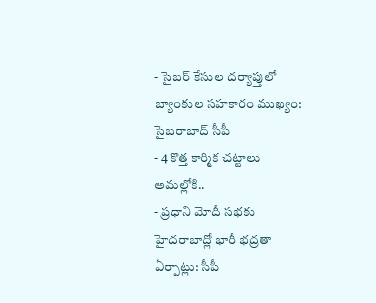- సైబర్ కేసుల దర్యాప్తులో బ్యాంకుల సహకారం ముఖ్యం: సైబరాబాద్ సీపీ
- 4 కొత్త కార్మిక చట్టాలు అమల్లోకి..
- ప్రధాని మోదీ సభకు హైదరాబాద్లో భారీ భద్రతా ఏర్పాట్లు: సీపీ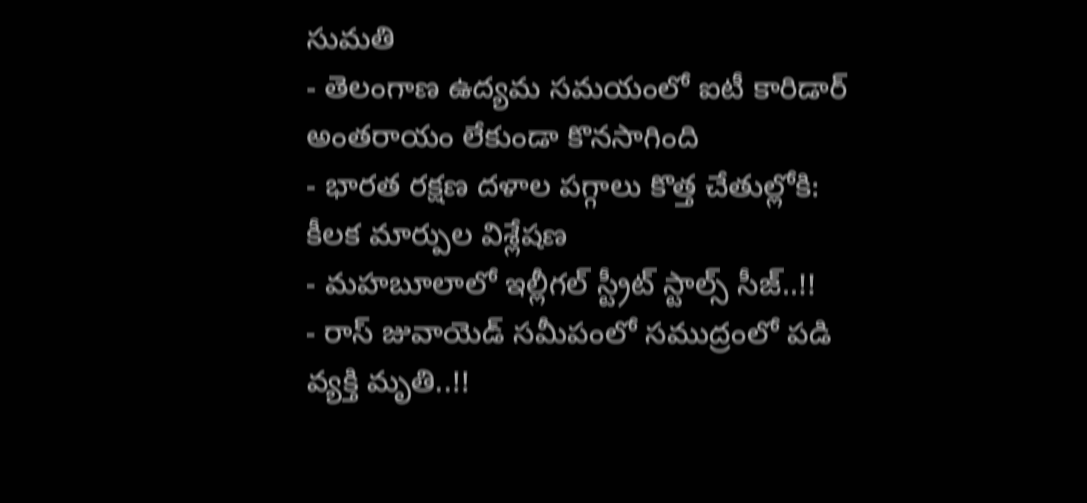సుమతి
- తెలంగాణ ఉద్యమ సమయంలో ఐటీ కారిడార్ అంతరాయం లేకుండా కొనసాగింది
- భారత రక్షణ దళాల పగ్గాలు కొత్త చేతుల్లోకి: కీలక మార్పుల విశ్లేషణ
- మహబూలాలో ఇల్లీగల్ స్ట్రీట్ స్టాల్స్ సీజ్..!!
- రాస్ జువాయెడ్ సమీపంలో సముద్రంలో పడి వ్యక్తి మృతి..!!